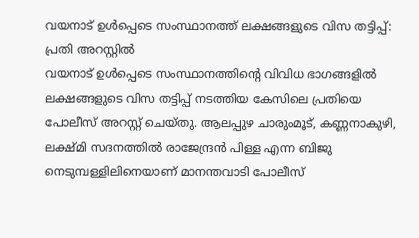വയനാട് ഉൾപ്പെടെ സംസ്ഥാനത്ത് ലക്ഷങ്ങളുടെ വിസ തട്ടിപ്പ്: പ്രതി അറസ്റ്റിൽ
വയനാട് ഉൾപ്പെടെ സംസ്ഥാനത്തിൻ്റെ വിവിധ ഭാഗങ്ങളിൽ ലക്ഷങ്ങളുടെ വിസ തട്ടിപ്പ് നടത്തിയ കേസിലെ പ്രതിയെ പോലീസ് അറസ്റ്റ് ചെയ്തു. ആലപ്പുഴ ചാരുംമൂട്, കണ്ണനാകുഴി, ലക്ഷ്മി സദനത്തിൽ രാജേന്ദ്രൻ പിള്ള എന്ന ബിജു നെടുമ്പള്ളിലിനെയാണ് മാനന്തവാടി പോലീസ്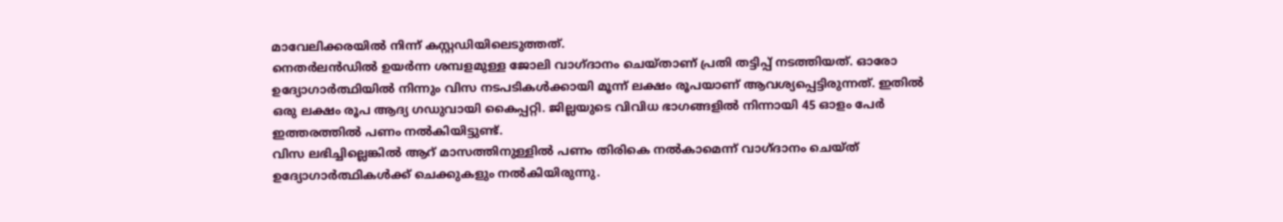മാവേലിക്കരയിൽ നിന്ന് കസ്റ്റഡിയിലെടുത്തത്.
നെതർലൻഡിൽ ഉയർന്ന ശമ്പളമുള്ള ജോലി വാഗ്ദാനം ചെയ്താണ് പ്രതി തട്ടിപ്പ് നടത്തിയത്. ഓരോ ഉദ്യോഗാർത്ഥിയിൽ നിന്നും വിസ നടപടികൾക്കായി മൂന്ന് ലക്ഷം രൂപയാണ് ആവശ്യപ്പെട്ടിരുന്നത്. ഇതിൽ ഒരു ലക്ഷം രൂപ ആദ്യ ഗഡുവായി കൈപ്പറ്റി. ജില്ലയുടെ വിവിധ ഭാഗങ്ങളിൽ നിന്നായി 45 ഓളം പേർ ഇത്തരത്തിൽ പണം നൽകിയിട്ടുണ്ട്.
വിസ ലഭിച്ചില്ലെങ്കിൽ ആറ് മാസത്തിനുള്ളിൽ പണം തിരികെ നൽകാമെന്ന് വാഗ്ദാനം ചെയ്ത് ഉദ്യോഗാർത്ഥികൾക്ക് ചെക്കുകളും നൽകിയിരുന്നു.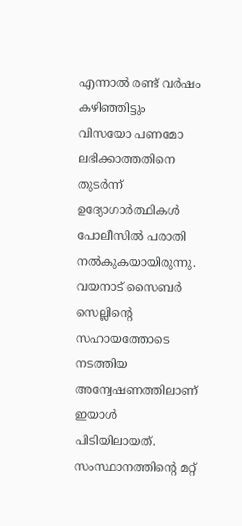എന്നാൽ രണ്ട് വർഷം കഴിഞ്ഞിട്ടും വിസയോ പണമോ ലഭിക്കാത്തതിനെ തുടർന്ന് ഉദ്യോഗാർത്ഥികൾ പോലീസിൽ പരാതി നൽകുകയായിരുന്നു. വയനാട് സൈബർ സെല്ലിന്റെ സഹായത്തോടെ നടത്തിയ അന്വേഷണത്തിലാണ് ഇയാൾ പിടിയിലായത്.
സംസ്ഥാനത്തിൻ്റെ മറ്റ്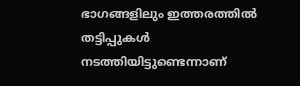ഭാഗങ്ങളിലും ഇത്തരത്തിൽ തട്ടിപ്പുകൾ നടത്തിയിട്ടുണ്ടെന്നാണ്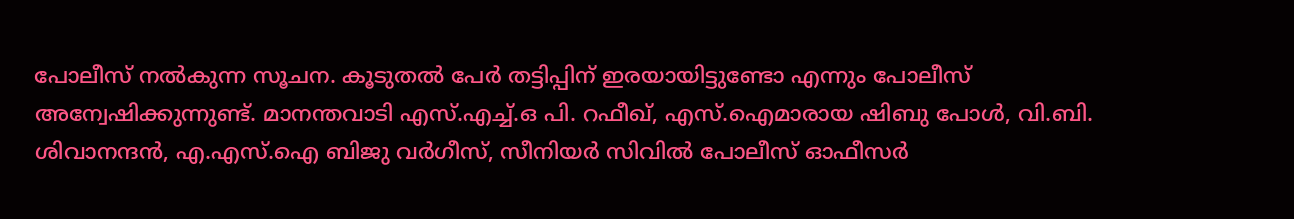പോലീസ് നൽകുന്ന സൂചന. കൂടുതൽ പേർ തട്ടിപ്പിന് ഇരയായിട്ടുണ്ടോ എന്നും പോലീസ് അന്വേഷിക്കുന്നുണ്ട്. മാനന്തവാടി എസ്.എച്ച്.ഒ പി. റഫീഖ്, എസ്.ഐമാരായ ഷിബു പോൾ, വി.ബി. ശിവാനന്ദൻ, എ.എസ്.ഐ ബിജു വർഗീസ്, സീനിയർ സിവിൽ പോലീസ് ഓഫീസർ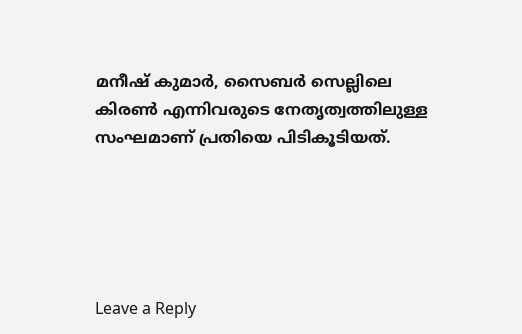മനീഷ് കുമാർ, സൈബർ സെല്ലിലെ കിരൺ എന്നിവരുടെ നേതൃത്വത്തിലുള്ള സംഘമാണ് പ്രതിയെ പിടികൂടിയത്.





Leave a Reply